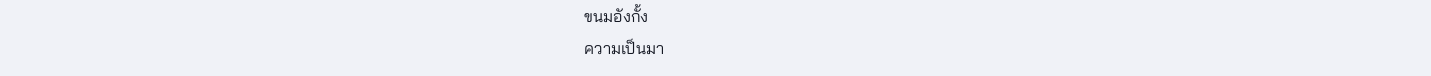ขนมอังกั้ง
ความเป็นมา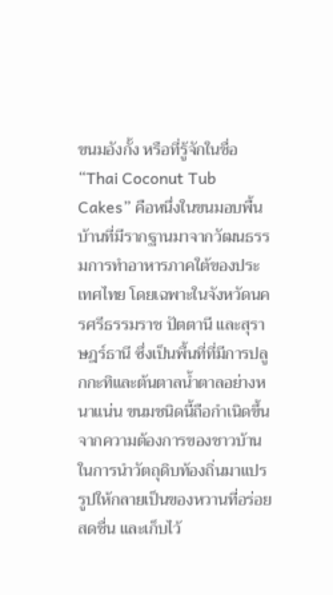ขนมอังกั้ง หรือที่รู้จักในชื่อ “Thai Coconut Tub Cakes” คือหนึ่งในขนมอบพื้นบ้านที่มีรากฐานมาจากวัฒนธรรมการทำอาหารภาคใต้ของประเทศไทย โดยเฉพาะในจังหวัดนครศรีธรรมราช ปัตตานี และสุราษฎร์ธานี ซึ่งเป็นพื้นที่ที่มีการปลูกกะทิและต้นตาลน้ำตาลอย่างหนาแน่น ขนมชนิดนี้ถือกำเนิดขึ้นจากความต้องการของชาวบ้านในการนำวัตถุดิบท้องถิ่นมาแปรรูปให้กลายเป็นของหวานที่อร่อย สดชื่น และเก็บไว้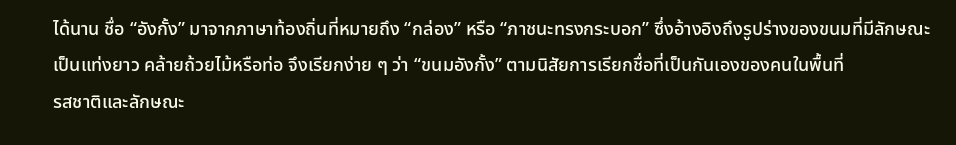ได้นาน ชื่อ “อังกั้ง” มาจากภาษาท้องถิ่นที่หมายถึง “กล่อง” หรือ “ภาชนะทรงกระบอก” ซึ่งอ้างอิงถึงรูปร่างของขนมที่มีลักษณะเป็นแท่งยาว คล้ายถ้วยไม้หรือท่อ จึงเรียกง่าย ๆ ว่า “ขนมอังกั้ง” ตามนิสัยการเรียกชื่อที่เป็นกันเองของคนในพื้นที่
รสชาติและลักษณะ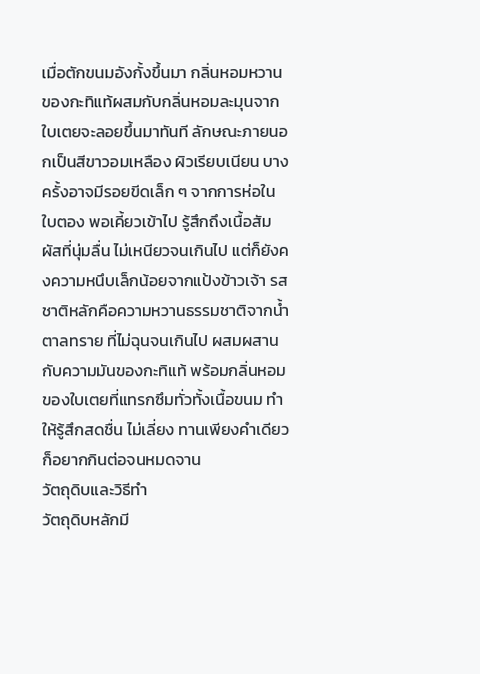เมื่อตักขนมอังกั้งขึ้นมา กลิ่นหอมหวานของกะทิแท้ผสมกับกลิ่นหอมละมุนจากใบเตยจะลอยขึ้นมาทันที ลักษณะภายนอกเป็นสีขาวอมเหลือง ผิวเรียบเนียน บางครั้งอาจมีรอยขีดเล็ก ๆ จากการห่อในใบตอง พอเคี้ยวเข้าไป รู้สึกถึงเนื้อสัมผัสที่นุ่มลื่น ไม่เหนียวจนเกินไป แต่ก็ยังคงความหนึบเล็กน้อยจากแป้งข้าวเจ้า รสชาติหลักคือความหวานธรรมชาติจากน้ำตาลทราย ที่ไม่ฉุนจนเกินไป ผสมผสานกับความมันของกะทิแท้ พร้อมกลิ่นหอมของใบเตยที่แทรกซึมทั่วทั้งเนื้อขนม ทำให้รู้สึกสดชื่น ไม่เลี่ยง ทานเพียงคำเดียว ก็อยากกินต่อจนหมดจาน
วัตถุดิบและวิธีทำ
วัตถุดิบหลักมี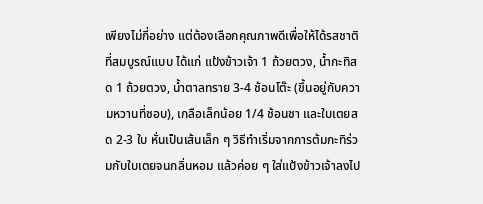เพียงไม่กี่อย่าง แต่ต้องเลือกคุณภาพดีเพื่อให้ได้รสชาติที่สมบูรณ์แบบ ได้แก่ แป้งข้าวเจ้า 1 ถ้วยตวง, น้ำกะทิสด 1 ถ้วยตวง, น้ำตาลทราย 3-4 ช้อนโต๊ะ (ขึ้นอยู่กับความหวานที่ชอบ), เกลือเล็กน้อย 1/4 ช้อนชา และใบเตยสด 2-3 ใบ หั่นเป็นเส้นเล็ก ๆ วิธีทำเริ่มจากการต้มกะทิร่วมกับใบเตยจนกลิ่นหอม แล้วค่อย ๆ ใส่แป้งข้าวเจ้าลงไป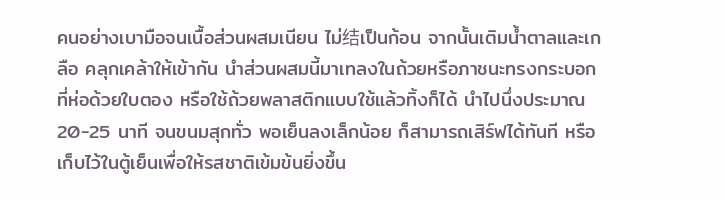คนอย่างเบามือจนเนื้อส่วนผสมเนียน ไม่结เป็นก้อน จากนั้นเติมน้ำตาลและเกลือ คลุกเคล้าให้เข้ากัน นำส่วนผสมนี้มาเทลงในถ้วยหรือภาชนะทรงกระบอกที่ห่อด้วยใบตอง หรือใช้ถ้วยพลาสติกแบบใช้แล้วทิ้งก็ได้ นำไปนึ่งประมาณ 20-25 นาที จนขนมสุกทั่ว พอเย็นลงเล็กน้อย ก็สามารถเสิร์ฟได้ทันที หรือเก็บไว้ในตู้เย็นเพื่อให้รสชาติเข้มข้นยิ่งขึ้น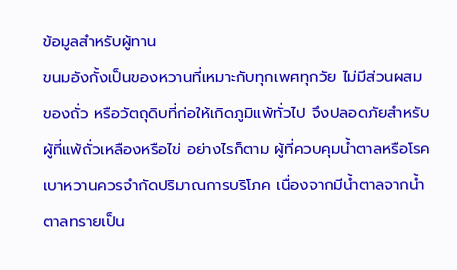ข้อมูลสำหรับผู้ทาน
ขนมอังกั้งเป็นของหวานที่เหมาะกับทุกเพศทุกวัย ไม่มีส่วนผสมของถั่ว หรือวัตถุดิบที่ก่อให้เกิดภูมิแพ้ทั่วไป จึงปลอดภัยสำหรับผู้ที่แพ้ถั่วเหลืองหรือไข่ อย่างไรก็ตาม ผู้ที่ควบคุมน้ำตาลหรือโรคเบาหวานควรจำกัดปริมาณการบริโภค เนื่องจากมีน้ำตาลจากน้ำตาลทรายเป็น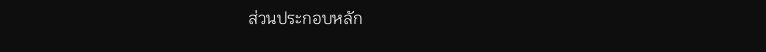ส่วนประกอบหลัก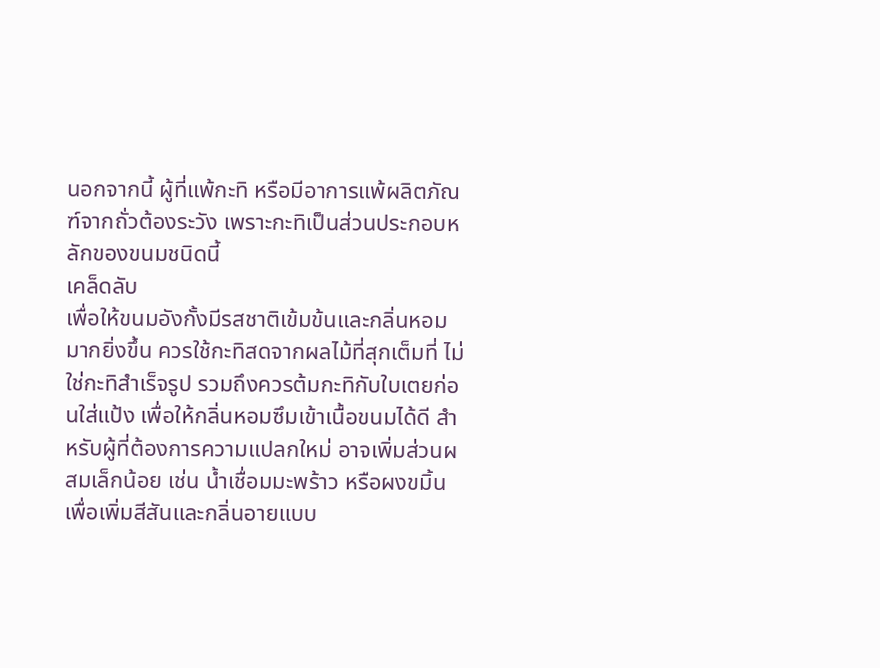นอกจากนี้ ผู้ที่แพ้กะทิ หรือมีอาการแพ้ผลิตภัณฑ์จากถั่วต้องระวัง เพราะกะทิเป็นส่วนประกอบหลักของขนมชนิดนี้
เคล็ดลับ
เพื่อให้ขนมอังกั้งมีรสชาติเข้มข้นและกลิ่นหอมมากยิ่งขึ้น ควรใช้กะทิสดจากผลไม้ที่สุกเต็มที่ ไม่ใช่กะทิสำเร็จรูป รวมถึงควรต้มกะทิกับใบเตยก่อนใส่แป้ง เพื่อให้กลิ่นหอมซึมเข้าเนื้อขนมได้ดี สำหรับผู้ที่ต้องการความแปลกใหม่ อาจเพิ่มส่วนผสมเล็กน้อย เช่น น้ำเชื่อมมะพร้าว หรือผงขมิ้นเพื่อเพิ่มสีสันและกลิ่นอายแบบ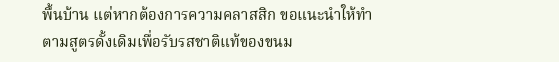พื้นบ้าน แต่หากต้องการความคลาสสิก ขอแนะนำให้ทำตามสูตรดั้งเดิมเพื่อรับรสชาติแท้ของขนม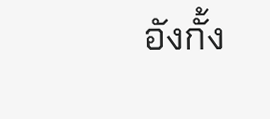อังกั้ง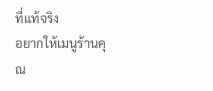ที่แท้จริง
อยากให้เมนูร้านคุณ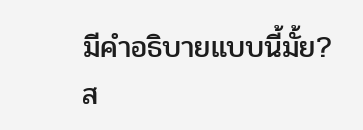มีคำอธิบายแบบนี้มั้ย?
ส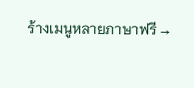ร้างเมนูหลายภาษาฟรี →